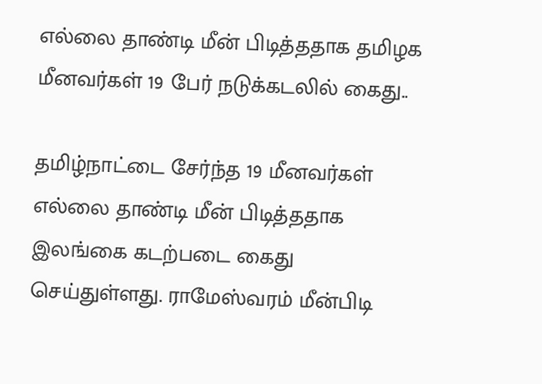எல்லை தாண்டி மீன் பிடித்ததாக தமிழக மீனவர்கள் 19 பேர் நடுக்கடலில் கைது..

தமிழ்நாட்டை சேர்ந்த 19 மீனவர்கள் எல்லை தாண்டி மீன் பிடித்ததாக  இலங்கை கடற்படை கைது செய்துள்ளது. ராமேஸ்வரம் மீன்பிடி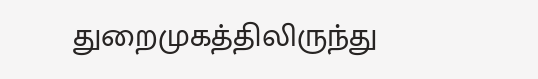துறைமுகத்திலிருந்து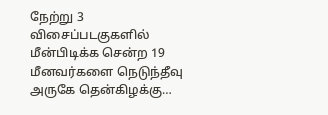நேற்று 3 விசைப்படகுகளில் மீன்பிடிக்க சென்ற 19 மீனவர்களை நெடுந்தீவு அருகே தென்கிழக்கு…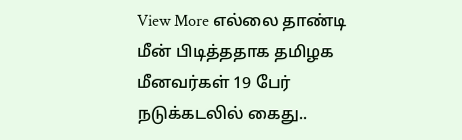View More எல்லை தாண்டி மீன் பிடித்ததாக தமிழக மீனவர்கள் 19 பேர் நடுக்கடலில் கைது..